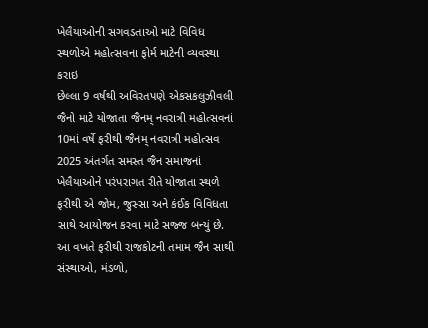ખેલૈયાઓની સગવડતાઓ માટે વિવિધ સ્થળોએ મહોત્સવના ફોર્મ માટેની વ્યવસ્થા કરાઇ
છેલ્લા 9 વર્ષથી અવિરતપણે એકસકલુઝીવલી જૈનો માટે યોજાતા જૈનમ્ નવરાત્રી મહોત્સવનાં 10માં વર્ષે ફરીથી જૈનમ્ નવરાત્રી મહોત્સવ 2025 અંતર્ગત સમસ્ત જૈન સમાજનાં ખેલૈયાઓને પરંપરાગત રીતે યોજાતા સ્થળે ફરીથી એ જોમ, જુસ્સા અને કંઈક વિવિધતા સાથે આયોજન કરવા માટે સજ્જ બન્યું છે.
આ વખતે ફરીથી રાજકોટની તમામ જૈન સાથી સંસ્થાઓ, મંડળો,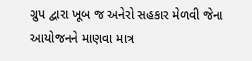ગ્રુપ દ્વારા ખૂબ જ અનેરો સહકાર મેળવી જેના આયોજનને માણવા માત્ર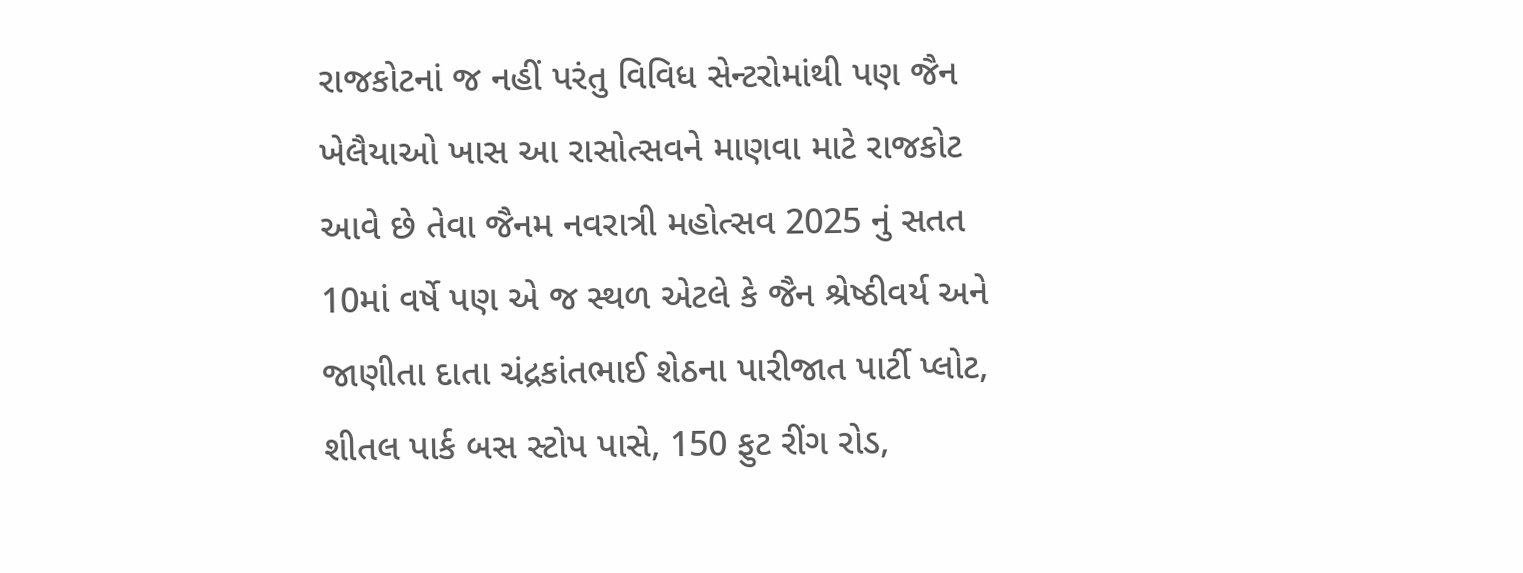રાજકોટનાં જ નહીં પરંતુ વિવિધ સેન્ટરોમાંથી પણ જૈન ખેલૈયાઓ ખાસ આ રાસોત્સવને માણવા માટે રાજકોટ આવે છે તેવા જૈનમ નવરાત્રી મહોત્સવ 2025 નું સતત 10માં વર્ષે પણ એ જ સ્થળ એટલે કે જૈન શ્રેષ્ઠીવર્ય અને જાણીતા દાતા ચંદ્રકાંતભાઈ શેઠના પારીજાત પાર્ટી પ્લોટ, શીતલ પાર્ક બસ સ્ટોપ પાસે, 150 ફુટ રીંગ રોડ,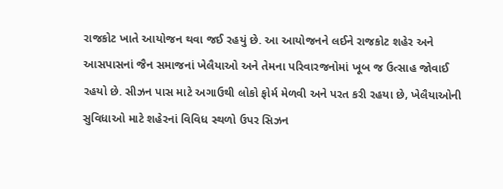રાજકોટ ખાતે આયોજન થવા જઈ રહયું છે. આ આયોજનને લઈને રાજકોટ શહેર અને આસપાસનાં જૈન સમાજનાં ખેલૈયાઓ અને તેમના પરિવારજનોમાં ખૂબ જ ઉત્સાહ જોવાઈ રહયો છે. સીઝન પાસ માટે અગાઉથી લોકો ફોર્મ મેળવી અને પરત કરી રહયા છે, ખેલૈયાઓની સુવિધાઓ માટે શહેરનાં વિવિધ સ્થળો ઉપર સિઝન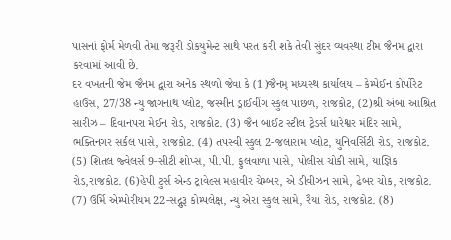પાસનાં ફોર્મ મેળવી તેમા જરૂરી ડોકયુમેન્ટ સાથે પરત કરી શકે તેવી સુંદર વ્યવસ્થા ટીમ જૈનમ દ્વારા કરવામાં આવી છે.
દર વખતની જેમ જૈનમ દ્વારા અનેક સ્થળો જેવા કે (1)જૈનમ્ મધ્યસ્થ કાર્યાલય – કેમ્પેઈન કોર્પોરેટ હાઉસ, 27/38 ન્યુ જાગનાથ પ્લોટ, જસ્મીન ડ્રાઈવીંગ સ્કુલ પાછળ, રાજકોટ, (2)શ્રી અંબા આશ્રિત સારીઝ – દિવાનપરા મેઈન રોડ, રાજકોટ. (3) જૈન બાઈટ સ્ટીલ ટ્રેડર્સ ધારેશ્વર મંદિર સામે, ભક્તિનગર સર્કલ પાસે, રાજકોટ. (4) તપસ્વી સ્કુલ 2-જલારામ પ્લોટ, યુનિવર્સિટી રોડ, રાજકોટ. (5) શિતલ જ્વેલર્સ 9-સીટી શોપ્સ, પી.પી. ફુલવાળા પાસે, પોલીસ ચોકી સામે, યાજ્ઞિક રોડ,રાજકોટ. (6)હેપી ટુર્સ એન્ડ ટ્રાવેલ્સ મહાવીર ચેમ્બર, એ ડીવીઝન સામે, ઢેબર ચોક, રાજકોટ. (7) ઉર્મિ એમ્પોરીયમ 22-સદ્ગુરૂ કોમ્પલેક્ષ, ન્યુ એરા સ્કુલ સામે, રૈયા રોડ, રાજકોટ. (8)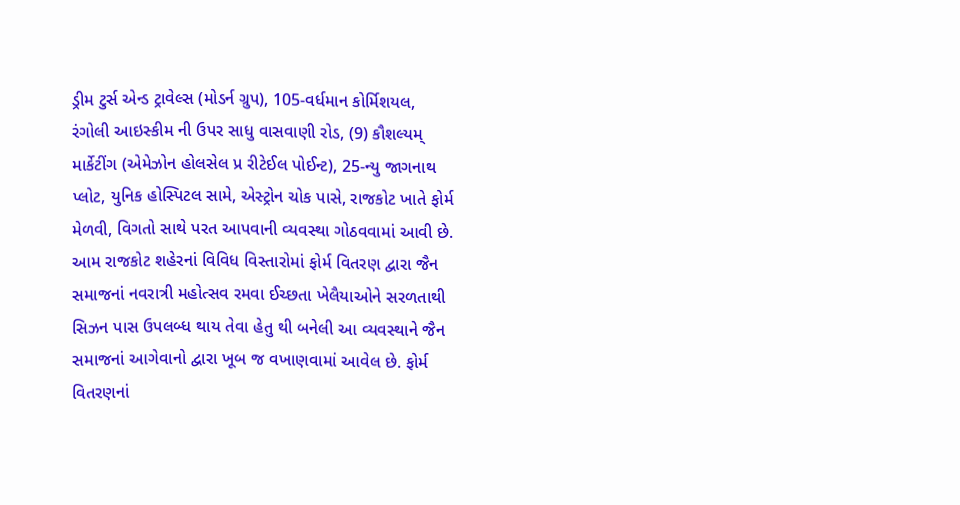ડ્રીમ ટુર્સ એન્ડ ટ્રાવેલ્સ (મોડર્ન ગ્રુપ), 105-વર્ધમાન કોર્મિશયલ, રંગોલી આઇસ્કીમ ની ઉપર સાધુ વાસવાણી રોડ, (9) કૌશલ્યમ્ માર્કેટીંગ (એમેઝોન હોલસેલ પ્ર રીટેઈલ પોઈન્ટ), 25-ન્યુ જાગનાથ પ્લોટ, યુનિક હોસ્પિટલ સામે, એસ્ટ્રોન ચોક પાસે, રાજકોટ ખાતે ફોર્મ મેળવી, વિગતો સાથે પરત આપવાની વ્યવસ્થા ગોઠવવામાં આવી છે. આમ રાજકોટ શહેરનાં વિવિધ વિસ્તારોમાં ફોર્મ વિતરણ દ્વારા જૈન સમાજનાં નવરાત્રી મહોત્સવ રમવા ઈચ્છતા ખેલૈયાઓને સરળતાથી સિઝન પાસ ઉપલબ્ધ થાય તેવા હેતુ થી બનેલી આ વ્યવસ્થાને જૈન સમાજનાં આગેવાનો દ્વારા ખૂબ જ વખાણવામાં આવેલ છે. ફોર્મ વિતરણનાં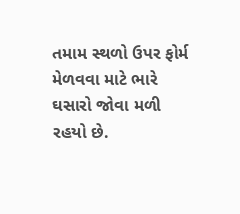તમામ સ્થળો ઉપર ફોર્મ મેળવવા માટે ભારે ઘસારો જોવા મળી રહયો છે.